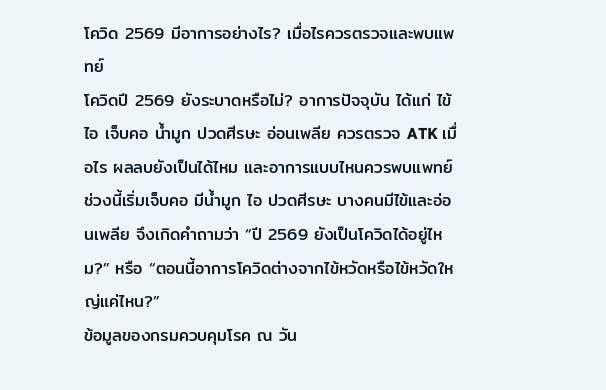โควิด 2569 มีอาการอย่างไร? เมื่อไรควรตรวจและพบแพทย์
โควิดปี 2569 ยังระบาดหรือไม่? อาการปัจจุบัน ได้แก่ ไข้ ไอ เจ็บคอ น้ำมูก ปวดศีรษะ อ่อนเพลีย ควรตรวจ ATK เมื่อไร ผลลบยังเป็นได้ไหม และอาการแบบไหนควรพบแพทย์
ช่วงนี้เริ่มเจ็บคอ มีน้ำมูก ไอ ปวดศีรษะ บางคนมีไข้และอ่อนเพลีย จึงเกิดคำถามว่า “ปี 2569 ยังเป็นโควิดได้อยู่ไหม?” หรือ “ตอนนี้อาการโควิดต่างจากไข้หวัดหรือไข้หวัดใหญ่แค่ไหน?”
ข้อมูลของกรมควบคุมโรค ณ วัน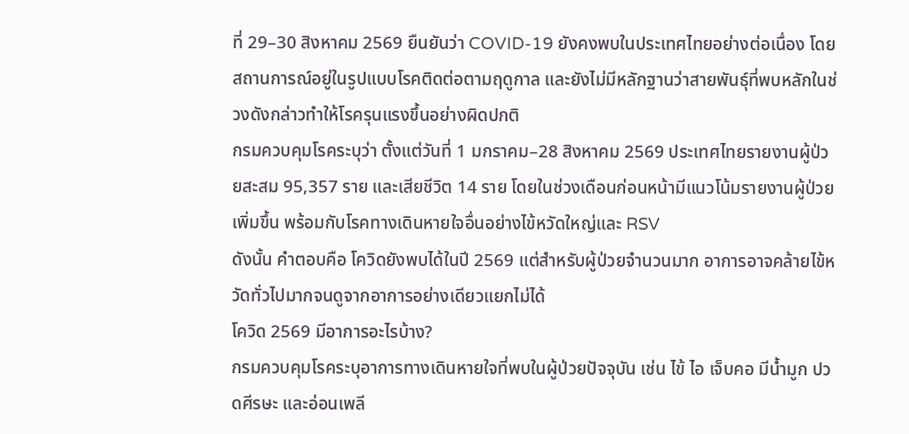ที่ 29–30 สิงหาคม 2569 ยืนยันว่า COVID-19 ยังคงพบในประเทศไทยอย่างต่อเนื่อง โดยสถานการณ์อยู่ในรูปแบบโรคติดต่อตามฤดูกาล และยังไม่มีหลักฐานว่าสายพันธุ์ที่พบหลักในช่วงดังกล่าวทำให้โรครุนแรงขึ้นอย่างผิดปกติ
กรมควบคุมโรคระบุว่า ตั้งแต่วันที่ 1 มกราคม–28 สิงหาคม 2569 ประเทศไทยรายงานผู้ป่วยสะสม 95,357 ราย และเสียชีวิต 14 ราย โดยในช่วงเดือนก่อนหน้ามีแนวโน้มรายงานผู้ป่วยเพิ่มขึ้น พร้อมกับโรคทางเดินหายใจอื่นอย่างไข้หวัดใหญ่และ RSV
ดังนั้น คำตอบคือ โควิดยังพบได้ในปี 2569 แต่สำหรับผู้ป่วยจำนวนมาก อาการอาจคล้ายไข้หวัดทั่วไปมากจนดูจากอาการอย่างเดียวแยกไม่ได้
โควิด 2569 มีอาการอะไรบ้าง?
กรมควบคุมโรคระบุอาการทางเดินหายใจที่พบในผู้ป่วยปัจจุบัน เช่น ไข้ ไอ เจ็บคอ มีน้ำมูก ปวดศีรษะ และอ่อนเพลี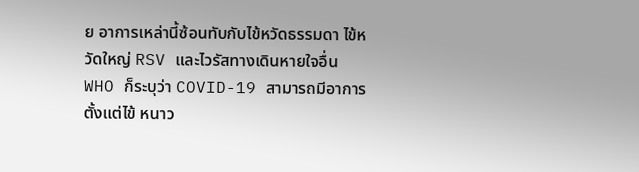ย อาการเหล่านี้ซ้อนทับกับไข้หวัดธรรมดา ไข้หวัดใหญ่ RSV และไวรัสทางเดินหายใจอื่น
WHO ก็ระบุว่า COVID-19 สามารถมีอาการตั้งแต่ไข้ หนาว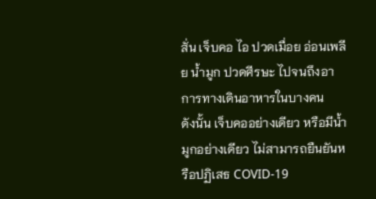สั่น เจ็บคอ ไอ ปวดเมื่อย อ่อนเพลีย น้ำมูก ปวดศีรษะ ไปจนถึงอาการทางเดินอาหารในบางคน
ดังนั้น เจ็บคออย่างเดียว หรือมีน้ำมูกอย่างเดียว ไม่สามารถยืนยันหรือปฏิเสธ COVID-19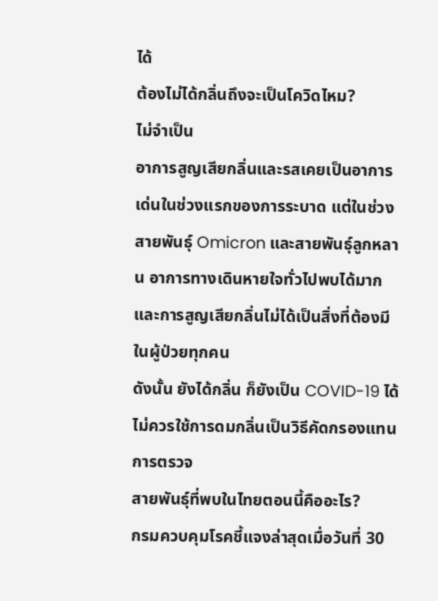ได้
ต้องไม่ได้กลิ่นถึงจะเป็นโควิดไหม?
ไม่จำเป็น
อาการสูญเสียกลิ่นและรสเคยเป็นอาการเด่นในช่วงแรกของการระบาด แต่ในช่วงสายพันธุ์ Omicron และสายพันธุ์ลูกหลาน อาการทางเดินหายใจทั่วไปพบได้มาก และการสูญเสียกลิ่นไม่ได้เป็นสิ่งที่ต้องมีในผู้ป่วยทุกคน
ดังนั้น ยังได้กลิ่น ก็ยังเป็น COVID-19 ได้ ไม่ควรใช้การดมกลิ่นเป็นวิธีคัดกรองแทนการตรวจ
สายพันธุ์ที่พบในไทยตอนนี้คืออะไร?
กรมควบคุมโรคชี้แจงล่าสุดเมื่อวันที่ 30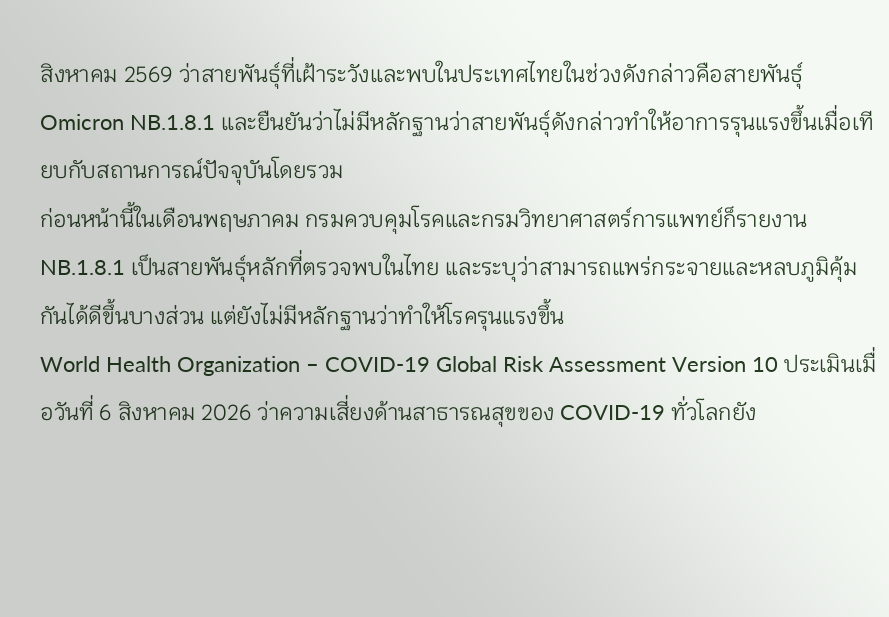สิงหาคม 2569 ว่าสายพันธุ์ที่เฝ้าระวังและพบในประเทศไทยในช่วงดังกล่าวคือสายพันธุ์ Omicron NB.1.8.1 และยืนยันว่าไม่มีหลักฐานว่าสายพันธุ์ดังกล่าวทำให้อาการรุนแรงขึ้นเมื่อเทียบกับสถานการณ์ปัจจุบันโดยรวม
ก่อนหน้านี้ในเดือนพฤษภาคม กรมควบคุมโรคและกรมวิทยาศาสตร์การแพทย์ก็รายงาน NB.1.8.1 เป็นสายพันธุ์หลักที่ตรวจพบในไทย และระบุว่าสามารถแพร่กระจายและหลบภูมิคุ้มกันได้ดีขึ้นบางส่วน แต่ยังไม่มีหลักฐานว่าทำให้โรครุนแรงขึ้น
World Health Organization – COVID-19 Global Risk Assessment Version 10 ประเมินเมื่อวันที่ 6 สิงหาคม 2026 ว่าความเสี่ยงด้านสาธารณสุขของ COVID-19 ทั่วโลกยัง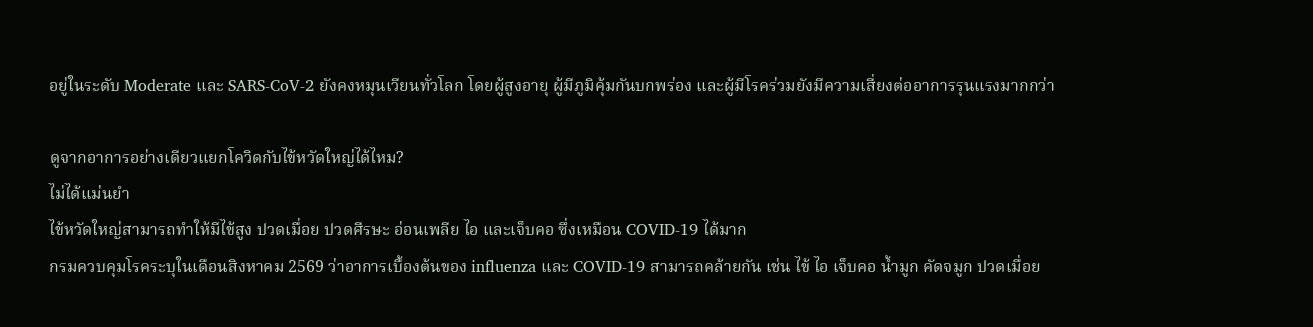อยู่ในระดับ Moderate และ SARS-CoV-2 ยังคงหมุนเวียนทั่วโลก โดยผู้สูงอายุ ผู้มีภูมิคุ้มกันบกพร่อง และผู้มีโรคร่วมยังมีความเสี่ยงต่ออาการรุนแรงมากกว่า

ดูจากอาการอย่างเดียวแยกโควิดกับไข้หวัดใหญ่ได้ไหม?
ไม่ได้แม่นยำ
ไข้หวัดใหญ่สามารถทำให้มีไข้สูง ปวดเมื่อย ปวดศีรษะ อ่อนเพลีย ไอ และเจ็บคอ ซึ่งเหมือน COVID-19 ได้มาก
กรมควบคุมโรคระบุในเดือนสิงหาคม 2569 ว่าอาการเบื้องต้นของ influenza และ COVID-19 สามารถคล้ายกัน เช่น ไข้ ไอ เจ็บคอ น้ำมูก คัดจมูก ปวดเมื่อย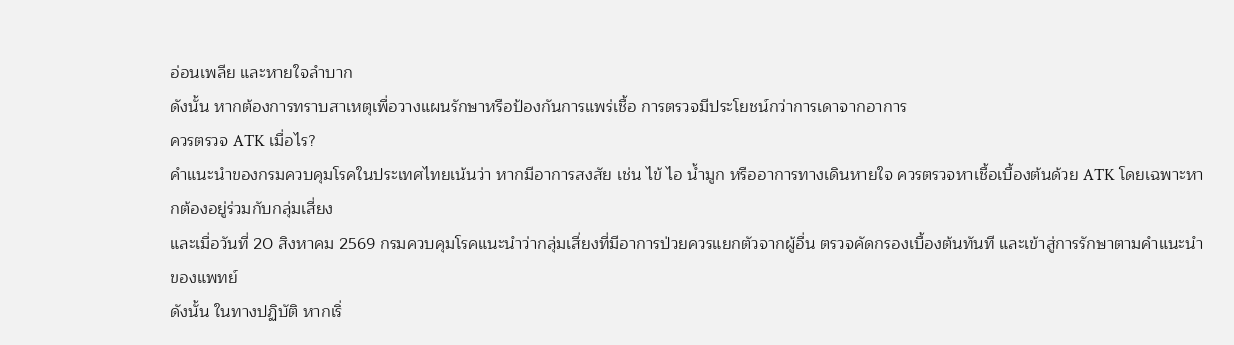อ่อนเพลีย และหายใจลำบาก
ดังนั้น หากต้องการทราบสาเหตุเพื่อวางแผนรักษาหรือป้องกันการแพร่เชื้อ การตรวจมีประโยชน์กว่าการเดาจากอาการ
ควรตรวจ ATK เมื่อไร?
คำแนะนำของกรมควบคุมโรคในประเทศไทยเน้นว่า หากมีอาการสงสัย เช่น ไข้ ไอ น้ำมูก หรืออาการทางเดินหายใจ ควรตรวจหาเชื้อเบื้องต้นด้วย ATK โดยเฉพาะหากต้องอยู่ร่วมกับกลุ่มเสี่ยง
และเมื่อวันที่ 20 สิงหาคม 2569 กรมควบคุมโรคแนะนำว่ากลุ่มเสี่ยงที่มีอาการป่วยควรแยกตัวจากผู้อื่น ตรวจคัดกรองเบื้องต้นทันที และเข้าสู่การรักษาตามคำแนะนำของแพทย์
ดังนั้น ในทางปฏิบัติ หากเริ่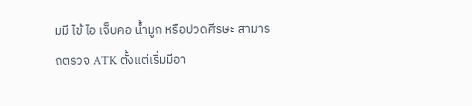มมี ไข้ ไอ เจ็บคอ น้ำมูก หรือปวดศีรษะ สามารถตรวจ ATK ตั้งแต่เริ่มมีอา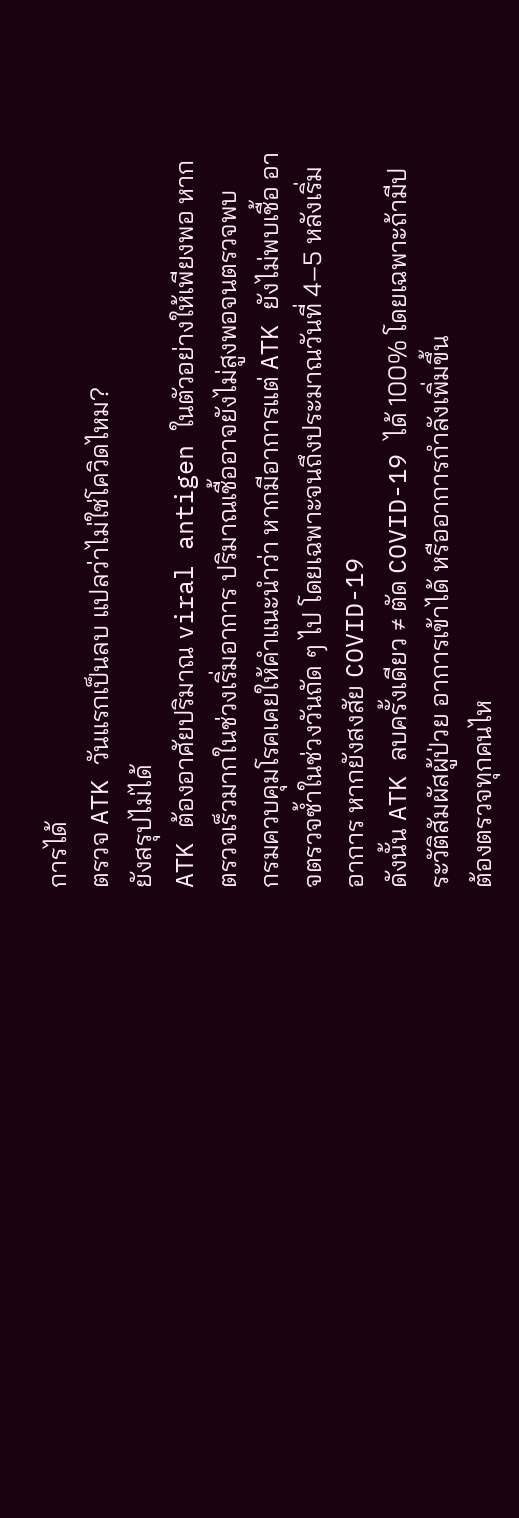การได้
ตรวจ ATK วันแรกเป็นลบ แปลว่าไม่ใช่โควิดไหม?
ยังสรุปไม่ได้
ATK ต้องอาศัยปริมาณ viral antigen ในตัวอย่างให้เพียงพอ หากตรวจเร็วมากในช่วงเริ่มอาการ ปริมาณเชื้ออาจยังไม่สูงพอจนตรวจพบ
กรมควบคุมโรคเคยให้คำแนะนำว่า หากมีอาการแต่ ATK ยังไม่พบเชื้อ อาจตรวจซ้ำในช่วงวันถัด ๆ ไป โดยเฉพาะจนถึงประมาณวันที่ 4–5 หลังเริ่มอาการ หากยังสงสัย COVID-19
ดังนั้น ATK ลบครั้งเดียว ≠ ตัด COVID-19 ได้ 100% โดยเฉพาะถ้ามีประวัติสัมผัสผู้ป่วย อาการเข้าได้ หรืออาการกำลังเพิ่มขึ้น
ต้องตรวจทุกคนไห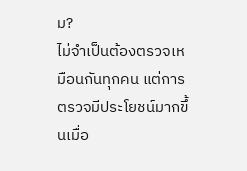ม?
ไม่จำเป็นต้องตรวจเหมือนกันทุกคน แต่การตรวจมีประโยชน์มากขึ้นเมื่อ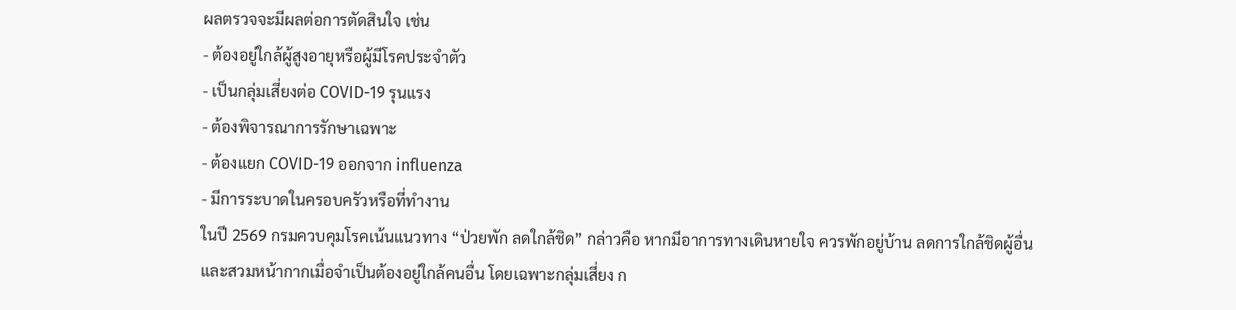ผลตรวจจะมีผลต่อการตัดสินใจ เช่น
- ต้องอยู่ใกล้ผู้สูงอายุหรือผู้มีโรคประจำตัว
- เป็นกลุ่มเสี่ยงต่อ COVID-19 รุนแรง
- ต้องพิจารณาการรักษาเฉพาะ
- ต้องแยก COVID-19 ออกจาก influenza
- มีการระบาดในครอบครัวหรือที่ทำงาน
ในปี 2569 กรมควบคุมโรคเน้นแนวทาง “ป่วยพัก ลดใกล้ชิด” กล่าวคือ หากมีอาการทางเดินหายใจ ควรพักอยู่บ้าน ลดการใกล้ชิดผู้อื่น และสวมหน้ากากเมื่อจำเป็นต้องอยู่ใกล้คนอื่น โดยเฉพาะกลุ่มเสี่ยง ก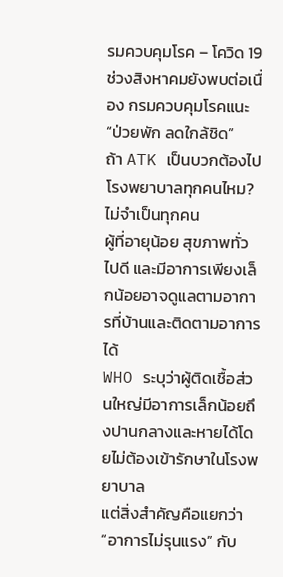รมควบคุมโรค – โควิด 19 ช่วงสิงหาคมยังพบต่อเนื่อง กรมควบคุมโรคแนะ “ป่วยพัก ลดใกล้ชิด”
ถ้า ATK เป็นบวกต้องไปโรงพยาบาลทุกคนไหม?
ไม่จำเป็นทุกคน
ผู้ที่อายุน้อย สุขภาพทั่วไปดี และมีอาการเพียงเล็กน้อยอาจดูแลตามอาการที่บ้านและติดตามอาการได้
WHO ระบุว่าผู้ติดเชื้อส่วนใหญ่มีอาการเล็กน้อยถึงปานกลางและหายได้โดยไม่ต้องเข้ารักษาในโรงพยาบาล
แต่สิ่งสำคัญคือแยกว่า “อาการไม่รุนแรง” กับ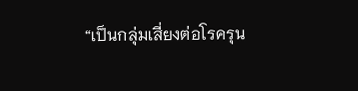“เป็นกลุ่มเสี่ยงต่อโรครุน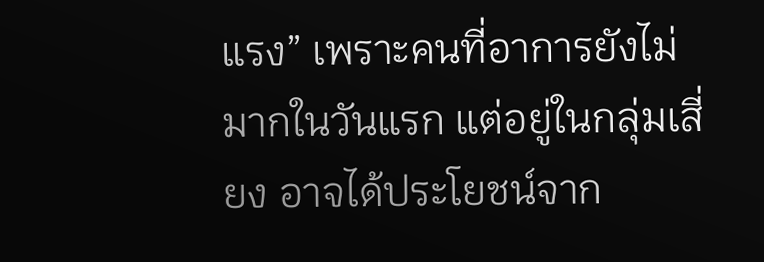แรง” เพราะคนที่อาการยังไม่มากในวันแรก แต่อยู่ในกลุ่มเสี่ยง อาจได้ประโยชน์จาก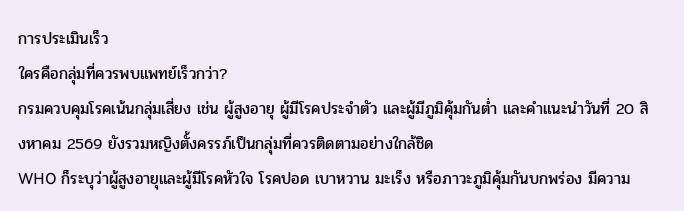การประเมินเร็ว
ใครคือกลุ่มที่ควรพบแพทย์เร็วกว่า?
กรมควบคุมโรคเน้นกลุ่มเสี่ยง เช่น ผู้สูงอายุ ผู้มีโรคประจำตัว และผู้มีภูมิคุ้มกันต่ำ และคำแนะนำวันที่ 20 สิงหาคม 2569 ยังรวมหญิงตั้งครรภ์เป็นกลุ่มที่ควรติดตามอย่างใกล้ชิด
WHO ก็ระบุว่าผู้สูงอายุและผู้มีโรคหัวใจ โรคปอด เบาหวาน มะเร็ง หรือภาวะภูมิคุ้มกันบกพร่อง มีความ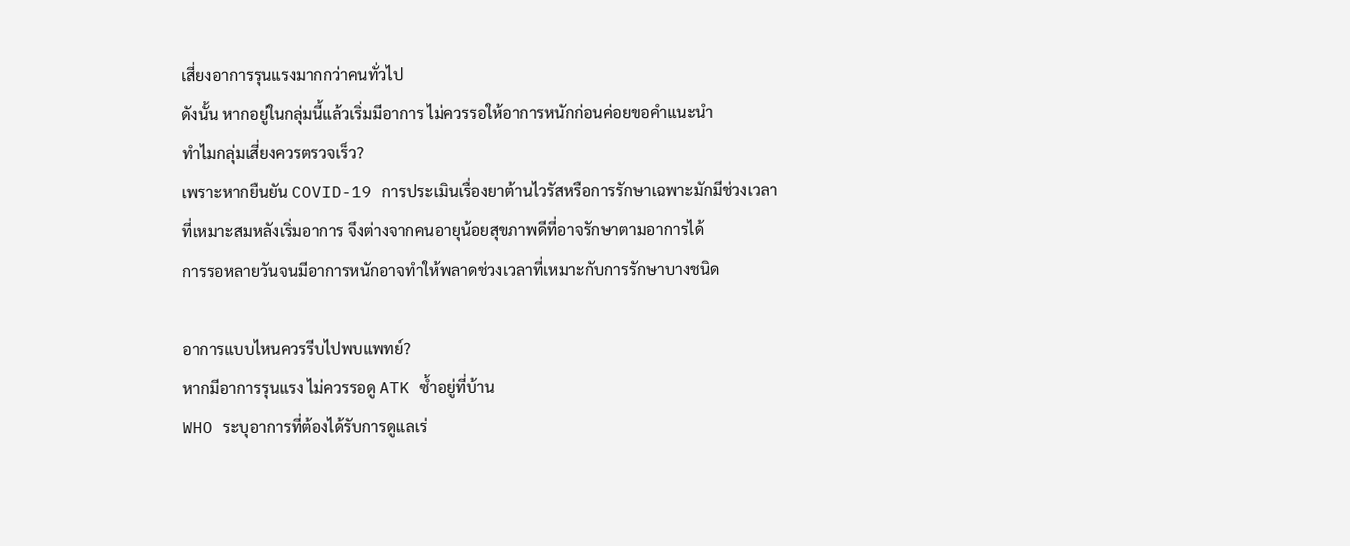เสี่ยงอาการรุนแรงมากกว่าคนทั่วไป
ดังนั้น หากอยู่ในกลุ่มนี้แล้วเริ่มมีอาการ ไม่ควรรอให้อาการหนักก่อนค่อยขอคำแนะนำ
ทำไมกลุ่มเสี่ยงควรตรวจเร็ว?
เพราะหากยืนยัน COVID-19 การประเมินเรื่องยาต้านไวรัสหรือการรักษาเฉพาะมักมีช่วงเวลาที่เหมาะสมหลังเริ่มอาการ จึงต่างจากคนอายุน้อยสุขภาพดีที่อาจรักษาตามอาการได้
การรอหลายวันจนมีอาการหนักอาจทำให้พลาดช่วงเวลาที่เหมาะกับการรักษาบางชนิด

อาการแบบไหนควรรีบไปพบแพทย์?
หากมีอาการรุนแรง ไม่ควรรอดู ATK ซ้ำอยู่ที่บ้าน
WHO ระบุอาการที่ต้องได้รับการดูแลเร่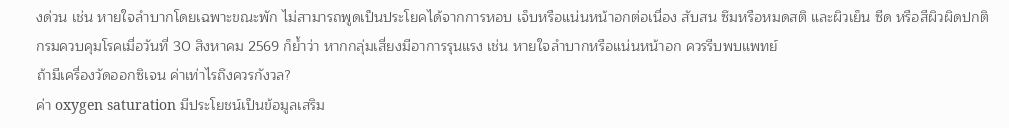งด่วน เช่น หายใจลำบากโดยเฉพาะขณะพัก ไม่สามารถพูดเป็นประโยคได้จากการหอบ เจ็บหรือแน่นหน้าอกต่อเนื่อง สับสน ซึมหรือหมดสติ และผิวเย็น ซีด หรือสีผิวผิดปกติ
กรมควบคุมโรคเมื่อวันที่ 30 สิงหาคม 2569 ก็ย้ำว่า หากกลุ่มเสี่ยงมีอาการรุนแรง เช่น หายใจลำบากหรือแน่นหน้าอก ควรรีบพบแพทย์
ถ้ามีเครื่องวัดออกซิเจน ค่าเท่าไรถึงควรกังวล?
ค่า oxygen saturation มีประโยชน์เป็นข้อมูลเสริม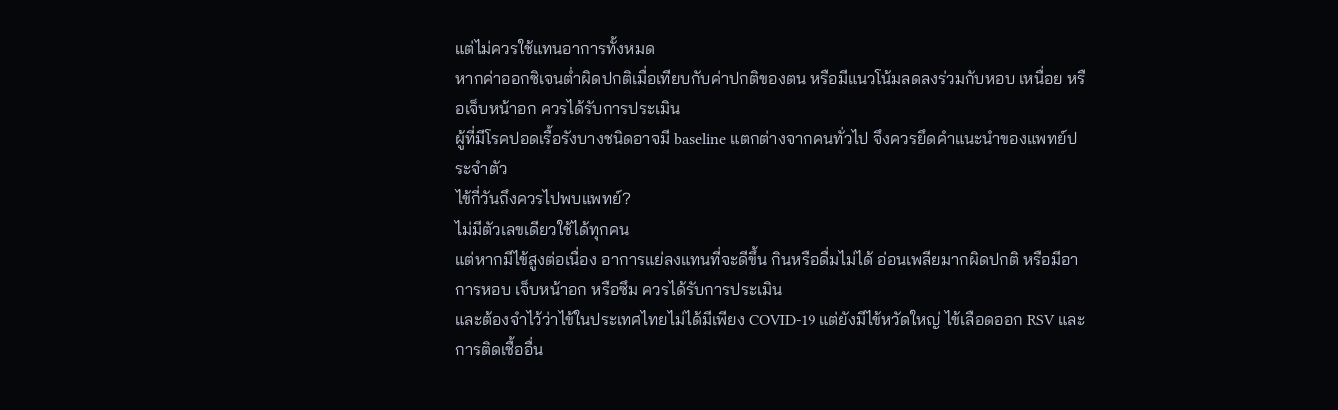แต่ไม่ควรใช้แทนอาการทั้งหมด
หากค่าออกซิเจนต่ำผิดปกติเมื่อเทียบกับค่าปกติของตน หรือมีแนวโน้มลดลงร่วมกับหอบ เหนื่อย หรือเจ็บหน้าอก ควรได้รับการประเมิน
ผู้ที่มีโรคปอดเรื้อรังบางชนิดอาจมี baseline แตกต่างจากคนทั่วไป จึงควรยึดคำแนะนำของแพทย์ประจำตัว
ไข้กี่วันถึงควรไปพบแพทย์?
ไม่มีตัวเลขเดียวใช้ได้ทุกคน
แต่หากมีไข้สูงต่อเนื่อง อาการแย่ลงแทนที่จะดีขึ้น กินหรือดื่มไม่ได้ อ่อนเพลียมากผิดปกติ หรือมีอาการหอบ เจ็บหน้าอก หรือซึม ควรได้รับการประเมิน
และต้องจำไว้ว่าไข้ในประเทศไทยไม่ได้มีเพียง COVID-19 แต่ยังมีไข้หวัดใหญ่ ไข้เลือดออก RSV และการติดเชื้ออื่น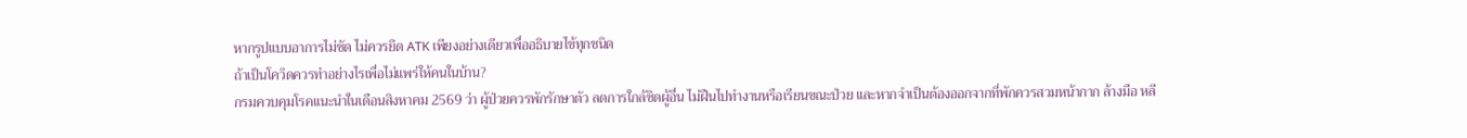หากรูปแบบอาการไม่ชัด ไม่ควรยึด ATK เพียงอย่างเดียวเพื่ออธิบายไข้ทุกชนิด
ถ้าเป็นโควิดควรทำอย่างไรเพื่อไม่แพร่ให้คนในบ้าน?
กรมควบคุมโรคแนะนำในเดือนสิงหาคม 2569 ว่า ผู้ป่วยควรพักรักษาตัว ลดการใกล้ชิดผู้อื่น ไม่ฝืนไปทำงานหรือเรียนขณะป่วย และหากจำเป็นต้องออกจากที่พักควรสวมหน้ากาก ล้างมือ หลี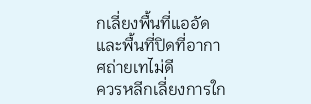กเลี่ยงพื้นที่แออัดและพื้นที่ปิดที่อากาศถ่ายเทไม่ดี
ควรหลีกเลี่ยงการใก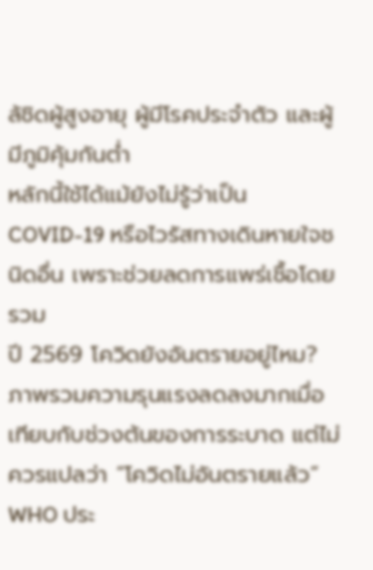ล้ชิดผู้สูงอายุ ผู้มีโรคประจำตัว และผู้มีภูมิคุ้มกันต่ำ
หลักนี้ใช้ได้แม้ยังไม่รู้ว่าเป็น COVID-19 หรือไวรัสทางเดินหายใจชนิดอื่น เพราะช่วยลดการแพร่เชื้อโดยรวม
ปี 2569 โควิดยังอันตรายอยู่ไหม?
ภาพรวมความรุนแรงลดลงมากเมื่อเทียบกับช่วงต้นของการระบาด แต่ไม่ควรแปลว่า “โควิดไม่อันตรายแล้ว”
WHO ประ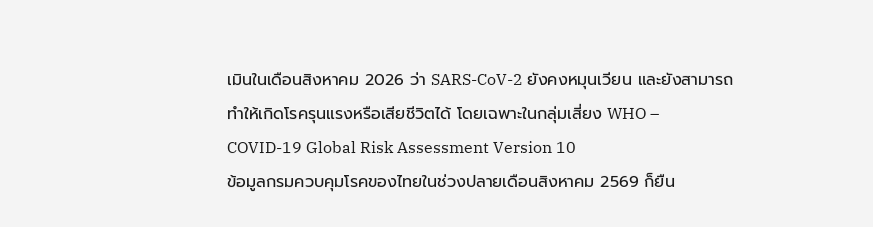เมินในเดือนสิงหาคม 2026 ว่า SARS-CoV-2 ยังคงหมุนเวียน และยังสามารถทำให้เกิดโรครุนแรงหรือเสียชีวิตได้ โดยเฉพาะในกลุ่มเสี่ยง WHO – COVID-19 Global Risk Assessment Version 10
ข้อมูลกรมควบคุมโรคของไทยในช่วงปลายเดือนสิงหาคม 2569 ก็ยืน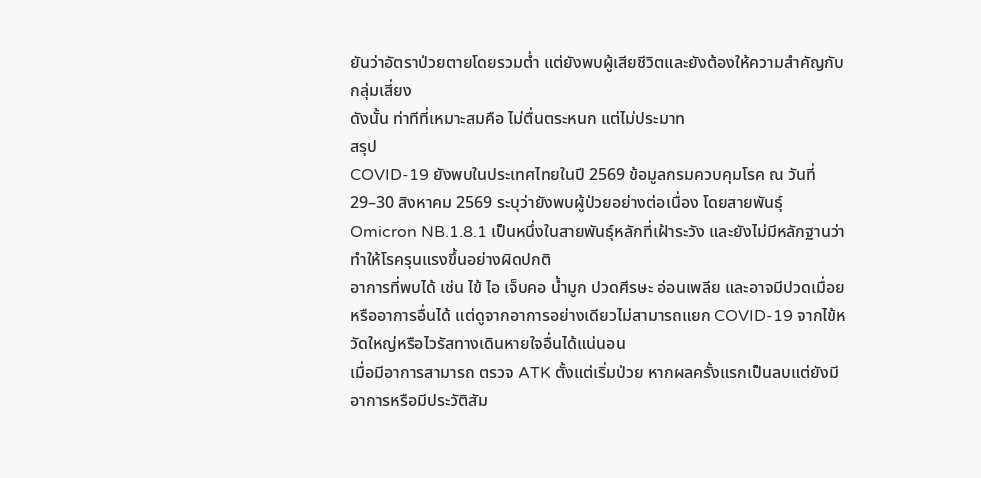ยันว่าอัตราป่วยตายโดยรวมต่ำ แต่ยังพบผู้เสียชีวิตและยังต้องให้ความสำคัญกับกลุ่มเสี่ยง
ดังนั้น ท่าทีที่เหมาะสมคือ ไม่ตื่นตระหนก แต่ไม่ประมาท
สรุป
COVID-19 ยังพบในประเทศไทยในปี 2569 ข้อมูลกรมควบคุมโรค ณ วันที่ 29–30 สิงหาคม 2569 ระบุว่ายังพบผู้ป่วยอย่างต่อเนื่อง โดยสายพันธุ์ Omicron NB.1.8.1 เป็นหนึ่งในสายพันธุ์หลักที่เฝ้าระวัง และยังไม่มีหลักฐานว่าทำให้โรครุนแรงขึ้นอย่างผิดปกติ
อาการที่พบได้ เช่น ไข้ ไอ เจ็บคอ น้ำมูก ปวดศีรษะ อ่อนเพลีย และอาจมีปวดเมื่อยหรืออาการอื่นได้ แต่ดูจากอาการอย่างเดียวไม่สามารถแยก COVID-19 จากไข้หวัดใหญ่หรือไวรัสทางเดินหายใจอื่นได้แน่นอน
เมื่อมีอาการสามารถ ตรวจ ATK ตั้งแต่เริ่มป่วย หากผลครั้งแรกเป็นลบแต่ยังมีอาการหรือมีประวัติสัม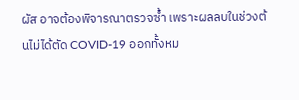ผัส อาจต้องพิจารณาตรวจซ้ำ เพราะผลลบในช่วงต้นไม่ได้ตัด COVID-19 ออกทั้งหม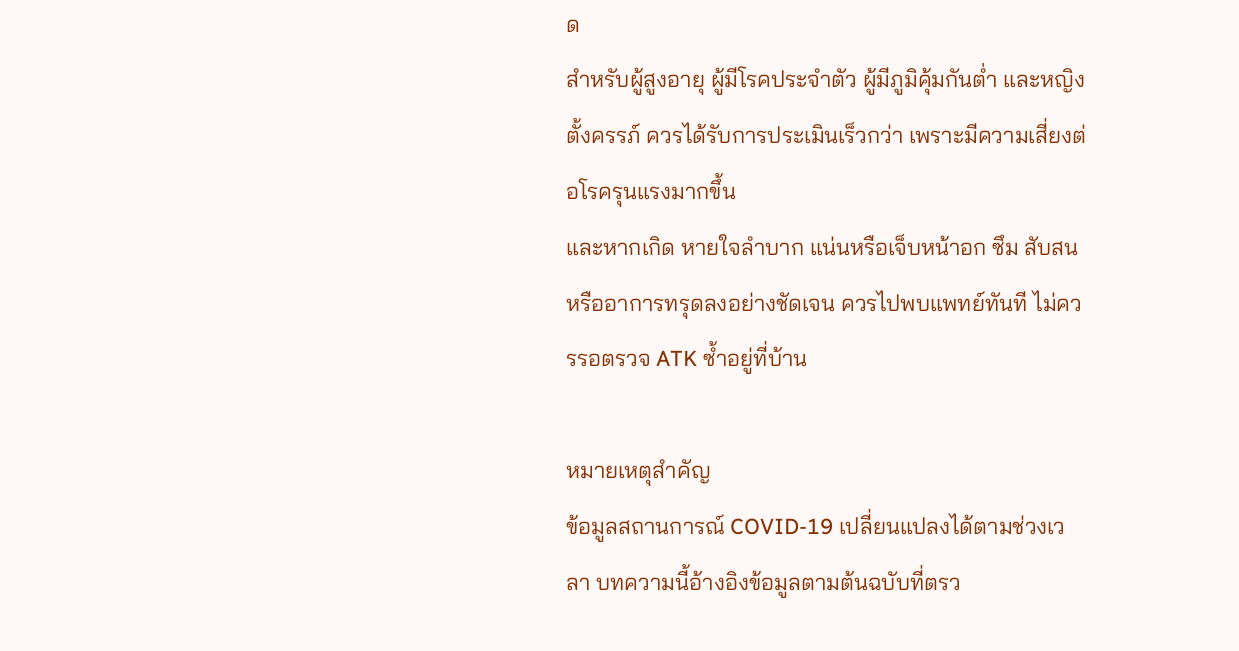ด
สำหรับผู้สูงอายุ ผู้มีโรคประจำตัว ผู้มีภูมิคุ้มกันต่ำ และหญิงตั้งครรภ์ ควรได้รับการประเมินเร็วกว่า เพราะมีความเสี่ยงต่อโรครุนแรงมากขึ้น
และหากเกิด หายใจลำบาก แน่นหรือเจ็บหน้าอก ซึม สับสน หรืออาการทรุดลงอย่างชัดเจน ควรไปพบแพทย์ทันที ไม่ควรรอตรวจ ATK ซ้ำอยู่ที่บ้าน

หมายเหตุสำคัญ
ข้อมูลสถานการณ์ COVID-19 เปลี่ยนแปลงได้ตามช่วงเวลา บทความนี้อ้างอิงข้อมูลตามต้นฉบับที่ตรว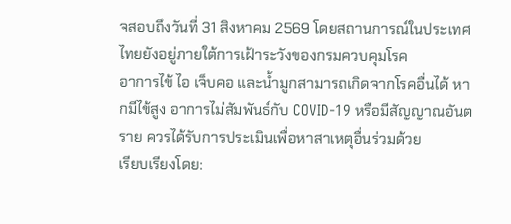จสอบถึงวันที่ 31 สิงหาคม 2569 โดยสถานการณ์ในประเทศไทยยังอยู่ภายใต้การเฝ้าระวังของกรมควบคุมโรค
อาการไข้ ไอ เจ็บคอ และน้ำมูกสามารถเกิดจากโรคอื่นได้ หากมีไข้สูง อาการไม่สัมพันธ์กับ COVID-19 หรือมีสัญญาณอันตราย ควรได้รับการประเมินเพื่อหาสาเหตุอื่นร่วมด้วย
เรียบเรียงโดย: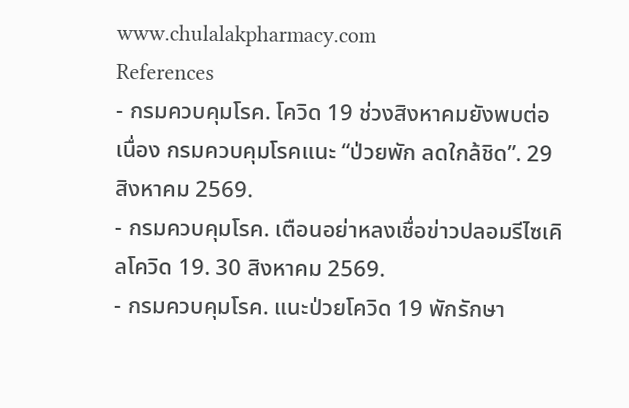www.chulalakpharmacy.com
References
- กรมควบคุมโรค. โควิด 19 ช่วงสิงหาคมยังพบต่อเนื่อง กรมควบคุมโรคแนะ “ป่วยพัก ลดใกล้ชิด”. 29 สิงหาคม 2569.
- กรมควบคุมโรค. เตือนอย่าหลงเชื่อข่าวปลอมรีไซเคิลโควิด 19. 30 สิงหาคม 2569.
- กรมควบคุมโรค. แนะป่วยโควิด 19 พักรักษา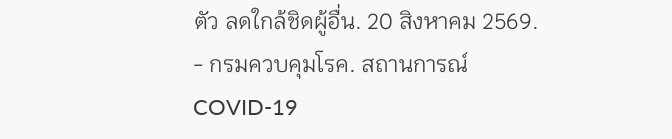ตัว ลดใกล้ชิดผู้อื่น. 20 สิงหาคม 2569.
- กรมควบคุมโรค. สถานการณ์ COVID-19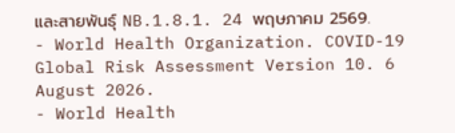และสายพันธุ์ NB.1.8.1. 24 พฤษภาคม 2569.
- World Health Organization. COVID-19 Global Risk Assessment Version 10. 6 August 2026.
- World Health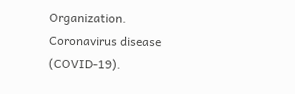Organization. Coronavirus disease (COVID-19).